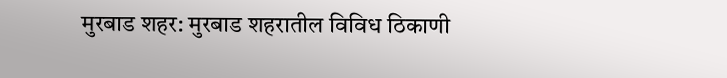मुरबाड शहर: मुरबाड शहरातील विविध ठिकाणी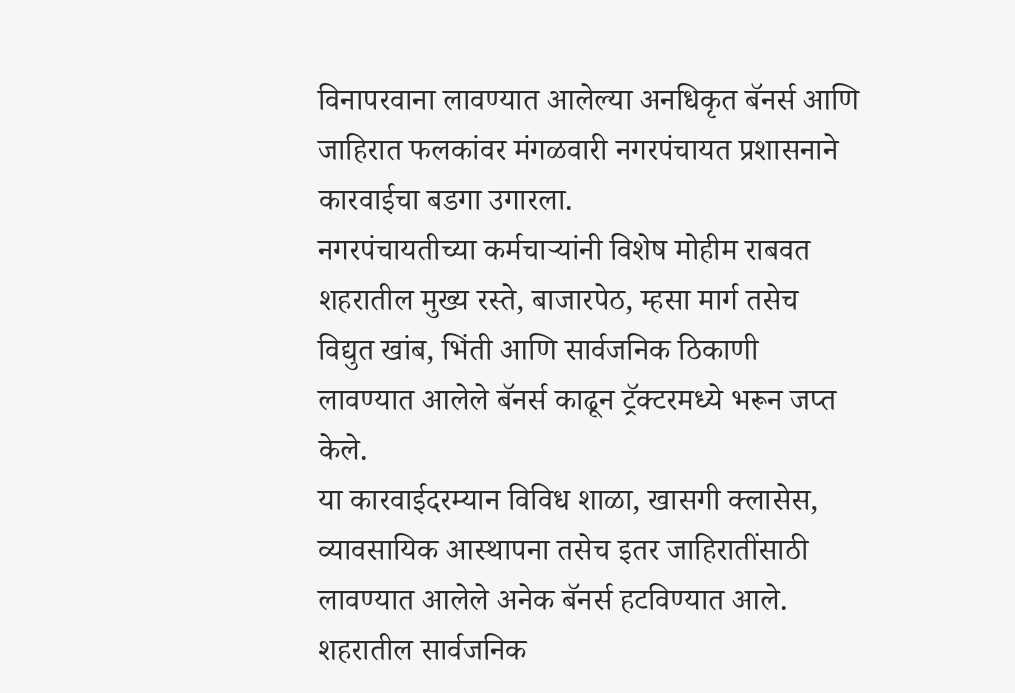विनापरवाना लावण्यात आलेल्या अनधिकृत बॅनर्स आणि जाहिरात फलकांवर मंगळवारी नगरपंचायत प्रशासनाने कारवाईचा बडगा उगारला.
नगरपंचायतीच्या कर्मचाऱ्यांनी विशेष मोहीम राबवत शहरातील मुख्य रस्ते, बाजारपेठ, म्हसा मार्ग तसेच विद्युत खांब, भिंती आणि सार्वजनिक ठिकाणी लावण्यात आलेले बॅनर्स काढून ट्रॅक्टरमध्ये भरून जप्त केले.
या कारवाईदरम्यान विविध शाळा, खासगी क्लासेस, व्यावसायिक आस्थापना तसेच इतर जाहिरातींसाठी लावण्यात आलेले अनेक बॅनर्स हटविण्यात आले. शहरातील सार्वजनिक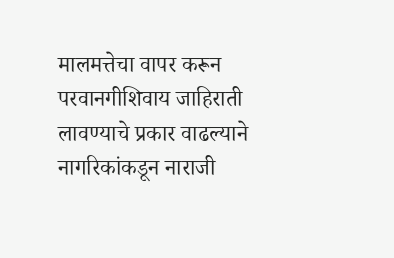मालमत्तेचा वापर करून परवानगीशिवाय जाहिराती लावण्याचे प्रकार वाढल्याने नागरिकांकडून नाराजी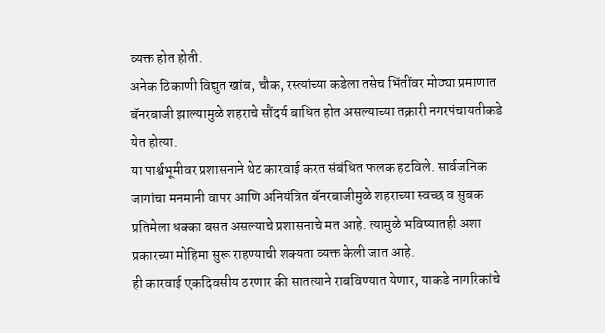व्यक्त होत होती.
अनेक ठिकाणी विद्युत खांब, चौक, रस्त्यांच्या कडेला तसेच भिंतींवर मोठ्या प्रमाणात बॅनरबाजी झाल्यामुळे शहराचे सौंदर्य बाधित होत असल्याच्या तक्रारी नगरपंचायतीकडे येत होत्या.
या पार्श्वभूमीवर प्रशासनाने थेट कारवाई करत संबंधित फलक हटविले. सार्वजनिक जागांचा मनमानी वापर आणि अनियंत्रित बॅनरबाजीमुळे शहराच्या स्वच्छ व सुबक प्रतिमेला धक्का बसत असल्याचे प्रशासनाचे मत आहे. त्यामुळे भविष्यातही अशा प्रकारच्या मोहिमा सुरू राहण्याची शक्यता व्यक्त केली जात आहे.
ही कारवाई एकदिवसीय ठरणार की सातत्याने राबविण्यात येणार, याकडे नागरिकांचे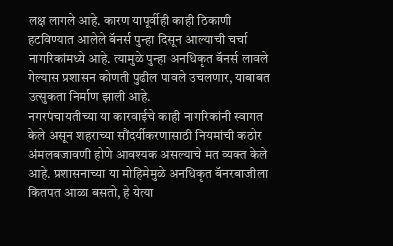लक्ष लागले आहे. कारण यापूर्वीही काही ठिकाणी हटविण्यात आलेले बॅनर्स पुन्हा दिसून आल्याची चर्चा नागरिकांमध्ये आहे. त्यामुळे पुन्हा अनधिकृत बॅनर्स लावले गेल्यास प्रशासन कोणती पुढील पावले उचलणार, याबाबत उत्सुकता निर्माण झाली आहे.
नगरपंचायतीच्या या कारवाईचे काही नागरिकांनी स्वागत केले असून शहराच्या सौंदर्यीकरणासाठी नियमांची कठोर अंमलबजावणी होणे आवश्यक असल्याचे मत व्यक्त केले आहे. प्रशासनाच्या या मोहिमेमुळे अनधिकृत बॅनरबाजीला कितपत आळा बसतो, हे येत्या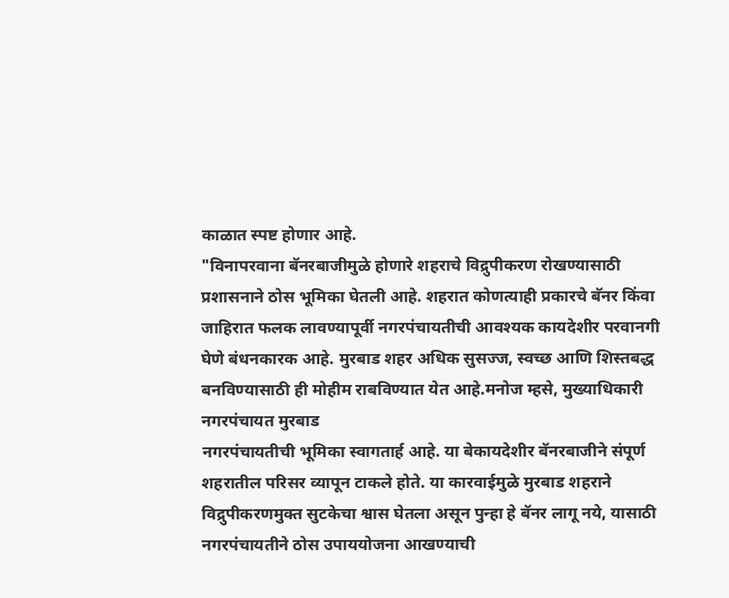काळात स्पष्ट होणार आहे.
"विनापरवाना बॅनरबाजीमुळे होणारे शहराचे विद्रुपीकरण रोखण्यासाठी प्रशासनाने ठोस भूमिका घेतली आहे. शहरात कोणत्याही प्रकारचे बॅनर किंवा जाहिरात फलक लावण्यापूर्वी नगरपंचायतीची आवश्यक कायदेशीर परवानगी घेणे बंधनकारक आहे. मुरबाड शहर अधिक सुसज्ज, स्वच्छ आणि शिस्तबद्ध बनविण्यासाठी ही मोहीम राबविण्यात येत आहे.मनोज म्हसे, मुख्याधिकारी नगरपंचायत मुरबाड
नगरपंचायतीची भूमिका स्वागतार्ह आहे. या बेकायदेशीर बॅनरबाजीने संपूर्ण शहरातील परिसर व्यापून टाकले होते. या कारवाईमुळे मुरबाड शहराने विद्रुपीकरणमुक्त सुटकेचा श्वास घेतला असून पुन्हा हे बॅनर लागू नये, यासाठी नगरपंचायतीने ठोस उपाययोजना आखण्याची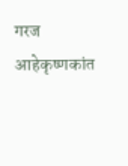गरज आहेकृष्णकांत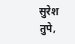सुरेश तुपे,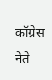कॉग्रेस नेते